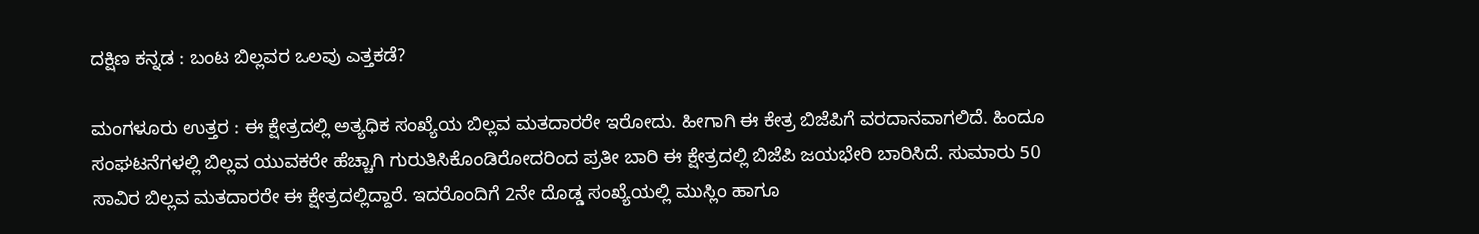ದಕ್ಷಿಣ ಕನ್ನಡ : ಬಂಟ ಬಿಲ್ಲವರ ಒಲವು ಎತ್ತಕಡೆ?

ಮಂಗಳೂರು ಉತ್ತರ : ಈ ಕ್ಷೇತ್ರದಲ್ಲಿ ಅತ್ಯಧಿಕ ಸಂಖ್ಯೆಯ ಬಿಲ್ಲವ ಮತದಾರರೇ ಇರೋದು. ಹೀಗಾಗಿ ಈ ಕೇತ್ರ ಬಿಜೆಪಿಗೆ ವರದಾನವಾಗಲಿದೆ. ಹಿಂದೂ ಸಂಘಟನೆಗಳಲ್ಲಿ ಬಿಲ್ಲವ ಯುವಕರೇ ಹೆಚ್ಚಾಗಿ ಗುರುತಿಸಿಕೊಂಡಿರೋದರಿಂದ ಪ್ರತೀ ಬಾರಿ ಈ ಕ್ಷೇತ್ರದಲ್ಲಿ ಬಿಜೆಪಿ ಜಯಭೇರಿ ಬಾರಿಸಿದೆ. ಸುಮಾರು 50 ಸಾವಿರ ಬಿಲ್ಲವ ಮತದಾರರೇ ಈ ಕ್ಷೇತ್ರದಲ್ಲಿದ್ದಾರೆ. ಇದರೊಂದಿಗೆ 2ನೇ ದೊಡ್ಡ ಸಂಖ್ಯೆಯಲ್ಲಿ ಮುಸ್ಲಿಂ ಹಾಗೂ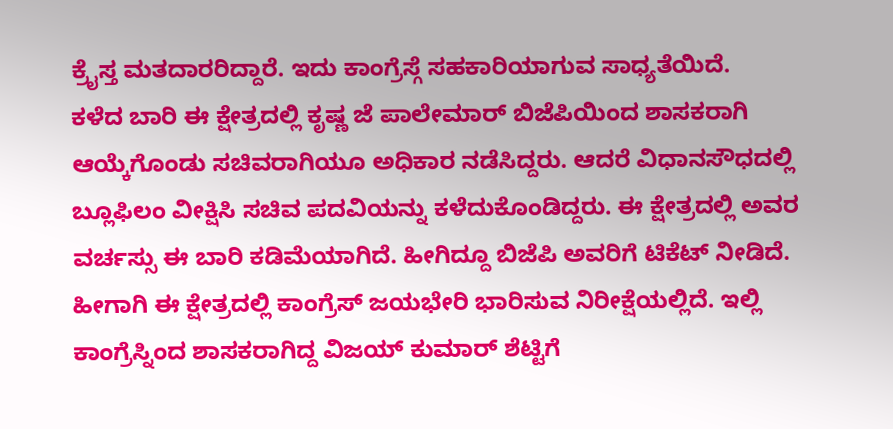ಕ್ರೈಸ್ತ ಮತದಾರರಿದ್ದಾರೆ. ಇದು ಕಾಂಗ್ರೆಸ್ಗೆ ಸಹಕಾರಿಯಾಗುವ ಸಾಧ್ಯತೆಯಿದೆ.
ಕಳೆದ ಬಾರಿ ಈ ಕ್ಷೇತ್ರದಲ್ಲಿ ಕೃಷ್ಣ ಜೆ ಪಾಲೇಮಾರ್ ಬಿಜೆಪಿಯಿಂದ ಶಾಸಕರಾಗಿ ಆಯ್ಕೆಗೊಂಡು ಸಚಿವರಾಗಿಯೂ ಅಧಿಕಾರ ನಡೆಸಿದ್ದರು. ಆದರೆ ವಿಧಾನಸೌಧದಲ್ಲಿ ಬ್ಲೂಫಿಲಂ ವೀಕ್ಷಿಸಿ ಸಚಿವ ಪದವಿಯನ್ನು ಕಳೆದುಕೊಂಡಿದ್ದರು. ಈ ಕ್ಷೇತ್ರದಲ್ಲಿ ಅವರ ವರ್ಚಸ್ಸು ಈ ಬಾರಿ ಕಡಿಮೆಯಾಗಿದೆ. ಹೀಗಿದ್ದೂ ಬಿಜೆಪಿ ಅವರಿಗೆ ಟಿಕೆಟ್ ನೀಡಿದೆ. ಹೀಗಾಗಿ ಈ ಕ್ಷೇತ್ರದಲ್ಲಿ ಕಾಂಗ್ರೆಸ್ ಜಯಭೇರಿ ಭಾರಿಸುವ ನಿರೀಕ್ಷೆಯಲ್ಲಿದೆ. ಇಲ್ಲಿ ಕಾಂಗ್ರೆಸ್ನಿಂದ ಶಾಸಕರಾಗಿದ್ದ ವಿಜಯ್ ಕುಮಾರ್ ಶೆಟ್ಟಿಗೆ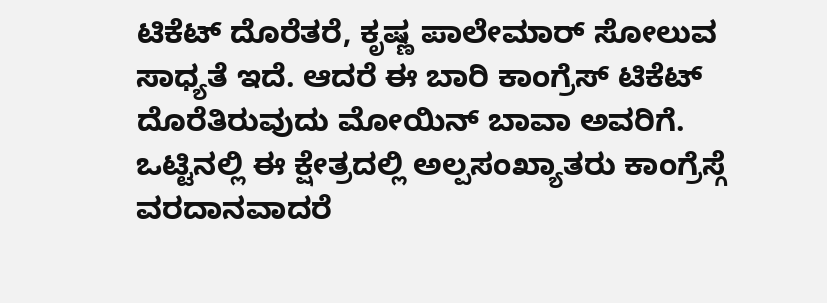ಟಿಕೆಟ್ ದೊರೆತರೆ, ಕೃಷ್ಣ ಪಾಲೇಮಾರ್ ಸೋಲುವ ಸಾಧ್ಯತೆ ಇದೆ. ಆದರೆ ಈ ಬಾರಿ ಕಾಂಗ್ರೆಸ್ ಟಿಕೆಟ್ ದೊರೆತಿರುವುದು ಮೋಯಿನ್ ಬಾವಾ ಅವರಿಗೆ. ಒಟ್ಟಿನಲ್ಲಿ ಈ ಕ್ಷೇತ್ರದಲ್ಲಿ ಅಲ್ಪಸಂಖ್ಯಾತರು ಕಾಂಗ್ರೆಸ್ಗೆ ವರದಾನವಾದರೆ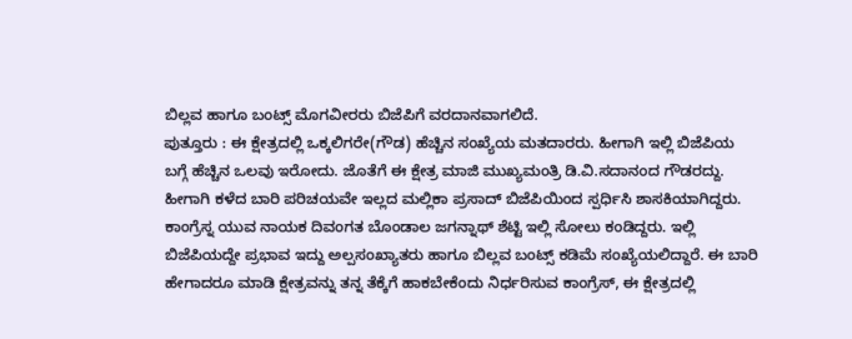ಬಿಲ್ಲವ ಹಾಗೂ ಬಂಟ್ಸ್ ಮೊಗವೀರರು ಬಿಜೆಪಿಗೆ ವರದಾನವಾಗಲಿದೆ.
ಪುತ್ತೂರು : ಈ ಕ್ಷೇತ್ರದಲ್ಲಿ ಒಕ್ಕಲಿಗರೇ(ಗೌಡ) ಹೆಚ್ಚಿನ ಸಂಖ್ಯೆಯ ಮತದಾರರು. ಹೀಗಾಗಿ ಇಲ್ಲಿ ಬಿಜೆಪಿಯ ಬಗ್ಗೆ ಹೆಚ್ಚಿನ ಒಲವು ಇರೋದು. ಜೊತೆಗೆ ಈ ಕ್ಷೇತ್ರ ಮಾಜಿ ಮುಖ್ಯಮಂತ್ರಿ ಡಿ.ವಿ.ಸದಾನಂದ ಗೌಡರದ್ದು. ಹೀಗಾಗಿ ಕಳೆದ ಬಾರಿ ಪರಿಚಯವೇ ಇಲ್ಲದ ಮಲ್ಲಿಕಾ ಪ್ರಸಾದ್ ಬಿಜೆಪಿಯಿಂದ ಸ್ಪರ್ಧಿಸಿ ಶಾಸಕಿಯಾಗಿದ್ದರು. ಕಾಂಗ್ರೆಸ್ನ ಯುವ ನಾಯಕ ದಿವಂಗತ ಬೊಂಡಾಲ ಜಗನ್ನಾಥ್ ಶೆಟ್ಟಿ ಇಲ್ಲಿ ಸೋಲು ಕಂಡಿದ್ದರು. ಇಲ್ಲಿ ಬಿಜೆಪಿಯದ್ದೇ ಪ್ರಭಾವ ಇದ್ದು ಅಲ್ಪಸಂಖ್ಯಾತರು ಹಾಗೂ ಬಿಲ್ಲವ ಬಂಟ್ಸ್ ಕಡಿಮೆ ಸಂಖ್ಯೆಯಲಿದ್ದಾರೆ. ಈ ಬಾರಿ ಹೇಗಾದರೂ ಮಾಡಿ ಕ್ಷೇತ್ರವನ್ನು ತನ್ನ ತೆಕ್ಕೆಗೆ ಹಾಕಬೇಕೆಂದು ನಿರ್ಧರಿಸುವ ಕಾಂಗ್ರೆಸ್, ಈ ಕ್ಷೇತ್ರದಲ್ಲಿ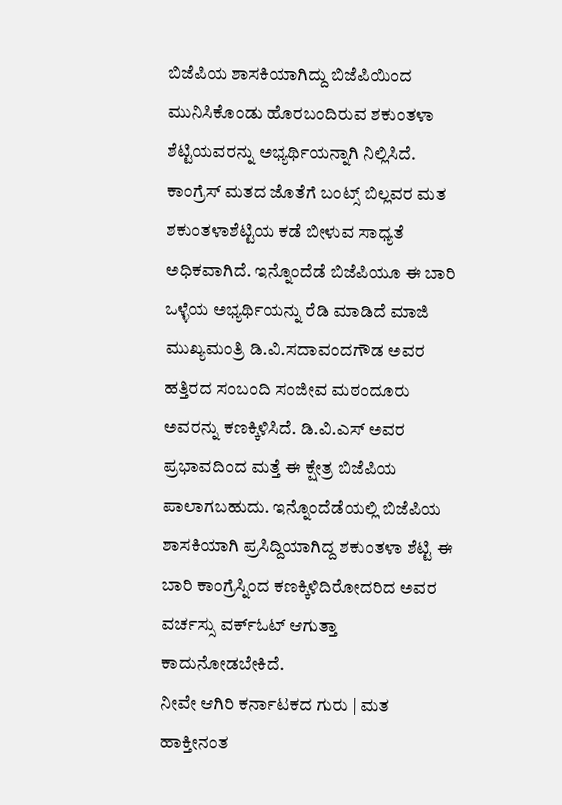ಬಿಜೆಪಿಯ ಶಾಸಕಿಯಾಗಿದ್ದು ಬಿಜೆಪಿಯಿಂದ ಮುನಿಸಿಕೊಂಡು ಹೊರಬಂದಿರುವ ಶಕುಂತಳಾ ಶೆಟ್ಟಿಯವರನ್ನು ಅಭ್ಯರ್ಥಿಯನ್ನಾಗಿ ನಿಲ್ಲಿಸಿದೆ.
ಕಾಂಗ್ರೆಸ್ ಮತದ ಜೊತೆಗೆ ಬಂಟ್ಸ್ ಬಿಲ್ಲವರ ಮತ ಶಕುಂತಳಾಶೆಟ್ಟಿಯ ಕಡೆ ಬೀಳುವ ಸಾಧ್ಯತೆ ಅಧಿಕವಾಗಿದೆ. ಇನ್ನೊಂದೆಡೆ ಬಿಜೆಪಿಯೂ ಈ ಬಾರಿ ಒಳ್ಳೆಯ ಅಭ್ಯರ್ಥಿಯನ್ನು ರೆಡಿ ಮಾಡಿದೆ ಮಾಜಿ ಮುಖ್ಯಮಂತ್ರಿ ಡಿ.ವಿ.ಸದಾವಂದಗೌಡ ಅವರ ಹತ್ತಿರದ ಸಂಬಂದಿ ಸಂಜೀವ ಮಠಂದೂರು ಅವರನ್ನು ಕಣಕ್ಕಿಳಿಸಿದೆ. ಡಿ.ವಿ.ಎಸ್ ಅವರ ಪ್ರಭಾವದಿಂದ ಮತ್ತೆ ಈ ಕ್ಷೇತ್ರ ಬಿಜೆಪಿಯ ಪಾಲಾಗಬಹುದು. ಇನ್ನೊಂದೆಡೆಯಲ್ಲಿ ಬಿಜೆಪಿಯ ಶಾಸಕಿಯಾಗಿ ಪ್ರಸಿದ್ದಿಯಾಗಿದ್ದ ಶಕುಂತಳಾ ಶೆಟ್ಟಿ ಈ ಬಾರಿ ಕಾಂಗ್ರೆಸ್ನಿಂದ ಕಣಕ್ಕಿಳಿದಿರೋದರಿದ ಅವರ ವರ್ಚಸ್ಸು ವರ್ಕ್ಓಟ್ ಆಗುತ್ತಾ ಕಾದುನೋಡಬೇಕಿದೆ.
ನೀವೇ ಆಗಿರಿ ಕರ್ನಾಟಕದ ಗುರು | ಮತ ಹಾಕ್ತೀನಂತ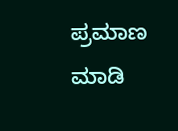ಪ್ರಮಾಣ ಮಾಡಿ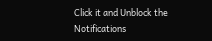Click it and Unblock the Notifications